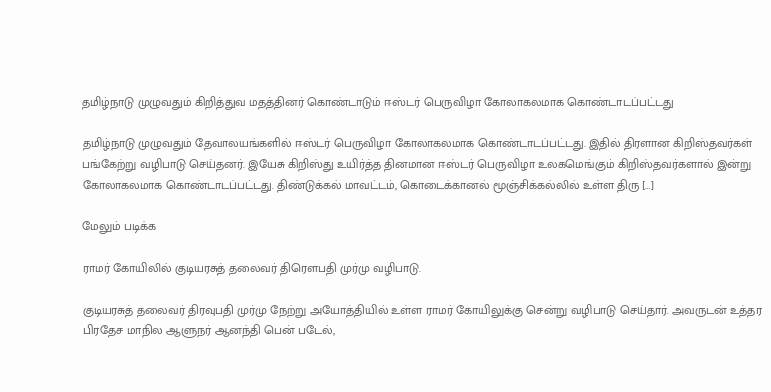தமிழ்நாடு முழுவதும் கிறித்துவ மதத்தினர் கொண்டாடும் ஈஸ்டர் பெருவிழா கோலாகலமாக கொண்டாடப்பட்டது

தமிழ்நாடு முழுவதும் தேவாலயங்களில் ஈஸ்டர் பெருவிழா கோலாகலமாக கொண்டாடப்பட்டது. இதில் திரளான கிறிஸ்தவர்கள் பங்கேற்று வழிபாடு செய்தனர். இயேசு கிறிஸ்து உயிர்த்த தினமான ஈஸ்டர் பெருவிழா உலகமெங்கும் கிறிஸ்தவர்களால் இன்று கோலாகலமாக கொண்டாடப்பட்டது. திண்டுக்கல் மாவட்டம், கொடைக்கானல் மூஞ்சிக்கல்லில் உள்ள திரு […]

மேலும் படிக்க

ராமர் கோயிலில் குடியரசுத் தலைவர் திரௌபதி முர்மு வழிபாடு.

குடியரசுத் தலைவர் திரவுபதி முர்மு நேற்று அயோத்தியில் உள்ள ராமர் கோயிலுக்கு சென்று வழிபாடு செய்தார். அவருடன் உத்தர பிரதேச மாநில ஆளுநர் ஆனந்தி பென் படேல்,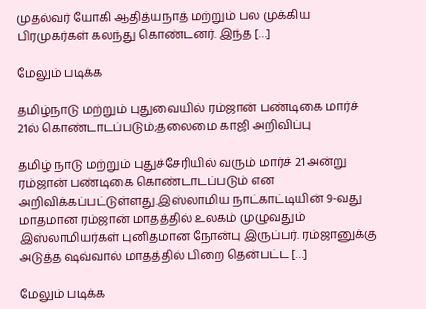முதல்வர் யோகி ஆதித்யநாத் மற்றும் பல முக்கிய பிரமுகர்கள் கலந்து கொண்டனர். இந்த […]

மேலும் படிக்க

தமிழ்நாடு மற்றும் புதுவையில் ரம்ஜான் பண்டிகை மார்ச் 21ல் கொண்டாடப்படும்;தலைமை காஜி அறிவிப்பு

தமிழ் நாடு மற்றும் புதுச்சேரியில் வரும் மார்ச் 21 அன்று ரம்ஜான் பண்டிகை கொண்டாடப்படும் என அறிவிக்கப்பட்டுள்ளது.இஸ்லாமிய நாட்காட்டியின் 9-வது மாதமான ரம்ஜான் மாதத்தில் உலகம் முழுவதும் இஸ்லாமியர்கள் புனிதமான நோன்பு இருப்பர். ரம்ஜானுக்கு அடுத்த ஷவ்வால் மாதத்தில் பிறை தென்பட்ட […]

மேலும் படிக்க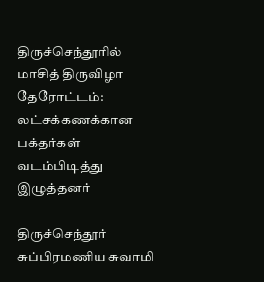திருச்செந்தூரில் மாசித் திருவிழா தேரோட்டம்: லட்சக்கணக்கான பக்தர்கள் வடம்பிடித்து இழுத்தனர்

திருச்செந்தூர் சுப்பிரமணிய சுவாமி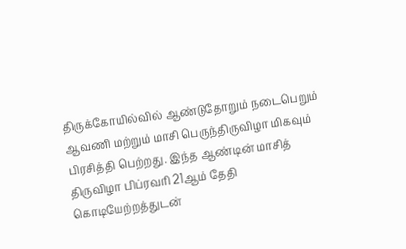திருக்கோயில்வில் ஆண்டுதோறும் நடைபெறும் ஆவணி மற்றும் மாசி பெருந்திருவிழா மிகவும் பிரசித்தி பெற்றது. இந்த ஆண்டின் மாசித் திருவிழா பிப்ரவரி 21ஆம் தேதி கொடியேற்றத்துடன்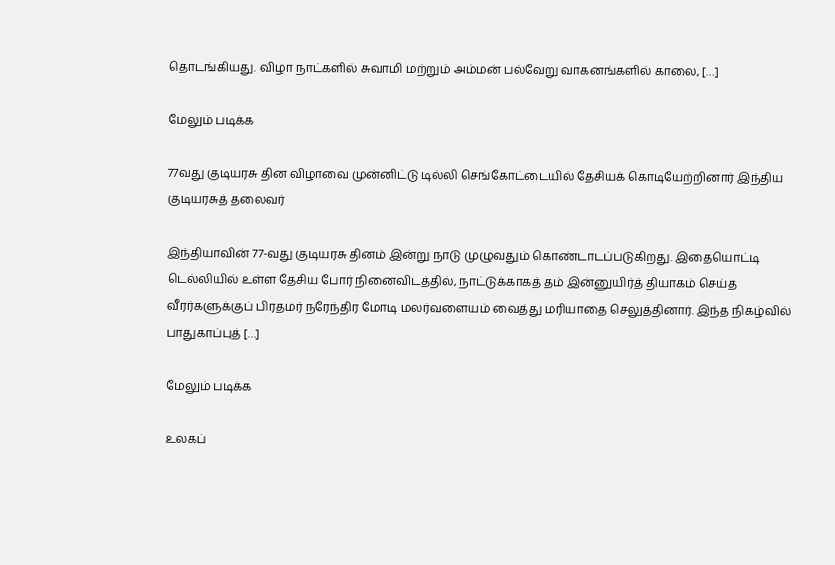தொடங்கியது. விழா நாட்களில் சுவாமி மற்றும் அம்மன் பல்வேறு வாகனங்களில் காலை, […]

மேலும் படிக்க

77வது குடியரசு தின விழாவை முன்னிட்டு டில்லி செங்கோட்டையில் தேசியக் கொடியேற்றினார் இந்திய குடியரசுத் தலைவர்

இந்தியாவின் 77-வது குடியரசு தினம் இன்று நாடு முழுவதும் கொண்டாடப்படுகிறது. இதையொட்டி டெல்லியில் உள்ள தேசிய போர் நினைவிடத்தில், நாட்டுக்காகத் தம் இன்னுயிர்த் தியாகம் செய்த வீரர்களுக்குப் பிரதமர் நரேந்திர மோடி மலர்வளையம் வைத்து மரியாதை செலுத்தினார். இந்த நிகழ்வில் பாதுகாப்புத் […]

மேலும் படிக்க

உலகப்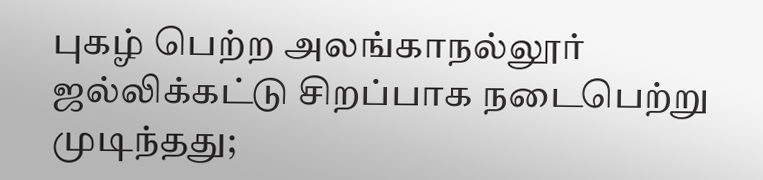புகழ் பெற்ற அலங்காநல்லூர் ஜல்லிக்கட்டு சிறப்பாக நடைபெற்று முடிந்தது;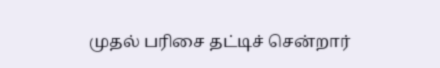முதல் பரிசை தட்டிச் சென்றார்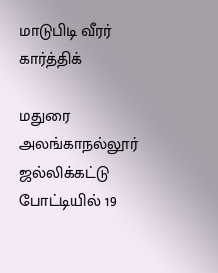மாடுபிடி வீரர் கார்த்திக்

மதுரை அலங்காநல்லூர் ஜல்லிக்கட்டு போட்டியில் 19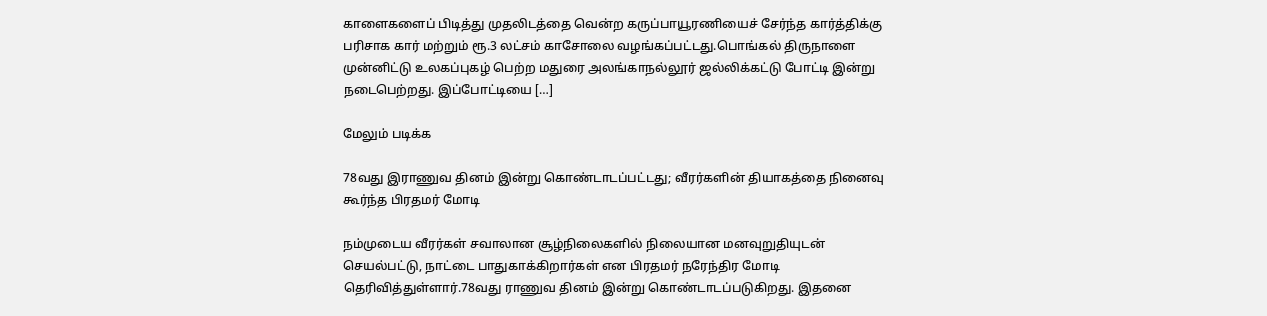காளைகளைப் பிடித்து முதலிடத்தை வென்ற கருப்பாயூரணியைச் சேர்ந்த கார்த்திக்கு பரிசாக கார் மற்றும் ரூ.3 லட்சம் காசோலை வழங்கப்பட்டது.பொங்கல் திருநாளை முன்னிட்டு உலகப்புகழ் பெற்ற மதுரை அலங்காநல்லூர் ஜல்லிக்கட்டு போட்டி இன்று நடைபெற்றது. இப்போட்டியை […]

மேலும் படிக்க

78வது இராணுவ தினம் இன்று கொண்டாடப்பட்டது; வீரர்களின் தியாகத்தை நினைவு கூர்ந்த பிரதமர் மோடி

நம்முடைய வீரர்கள் சவாலான சூழ்நிலைகளில் நிலையான மனவுறுதியுடன் செயல்பட்டு, நாட்டை பாதுகாக்கிறார்கள் என பிரதமர் நரேந்திர மோடி தெரிவித்துள்ளார்.78வது ராணுவ தினம் இன்று கொண்டாடப்படுகிறது. இதனை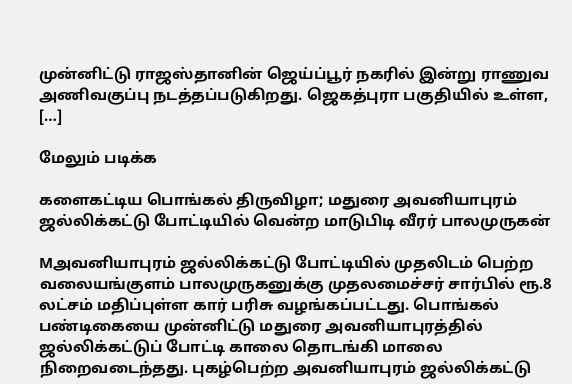முன்னிட்டு ராஜஸ்தானின் ஜெய்ப்பூர் நகரில் இன்று ராணுவ அணிவகுப்பு நடத்தப்படுகிறது. ஜெகத்புரா பகுதியில் உள்ள, […]

மேலும் படிக்க

களைகட்டிய பொங்கல் திருவிழா; மதுரை அவனியாபுரம் ஜல்லிக்கட்டு போட்டியில் வென்ற மாடுபிடி வீரர் பாலமுருகன்

Mஅவனியாபுரம் ஜல்லிக்கட்டு போட்டியில் முதலிடம் பெற்ற வலையங்குளம் பாலமுருகனுக்கு முதலமைச்சர் சார்பில் ரூ.8 லட்சம் மதிப்புள்ள கார் பரிசு வழங்கப்பட்டது. பொங்கல் பண்டிகையை முன்னிட்டு மதுரை அவனியாபுரத்தில் ஜல்லிக்கட்டுப் போட்டி காலை தொடங்கி மாலை நிறைவடைந்தது. புகழ்பெற்ற அவனியாபுரம் ஜல்லிக்கட்டு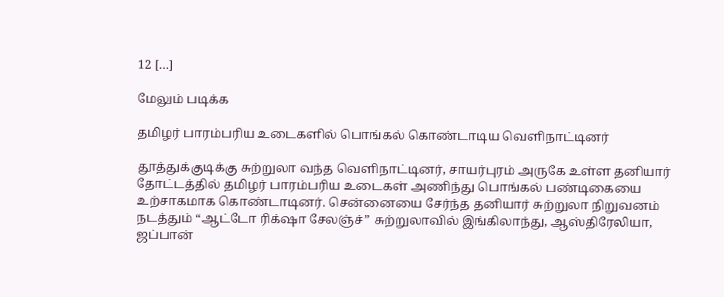12 […]

மேலும் படிக்க

தமிழர் பாரம்பரிய உடைகளில் பொங்கல் கொண்டாடிய வெளிநாட்டினர்

தூத்துக்குடிக்கு சுற்றுலா வந்த வெளிநாட்டினர், சாயர்புரம் அருகே உள்ள தனியார் தோட்டத்தில் தமிழர் பாரம்பரிய உடைகள் அணிந்து பொங்கல் பண்டிகையை உற்சாகமாக கொண்டாடினர். சென்னையை சேர்ந்த தனியார் சுற்றுலா நிறுவனம் நடத்தும் “ஆட்டோ ரிக்‌ஷா சேலஞ்ச்” சுற்றுலாவில் இங்கிலாந்து, ஆஸ்திரேலியா, ஜப்பான்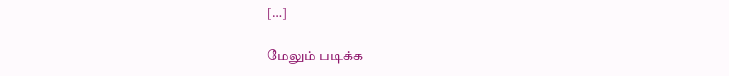[…]

மேலும் படிக்க